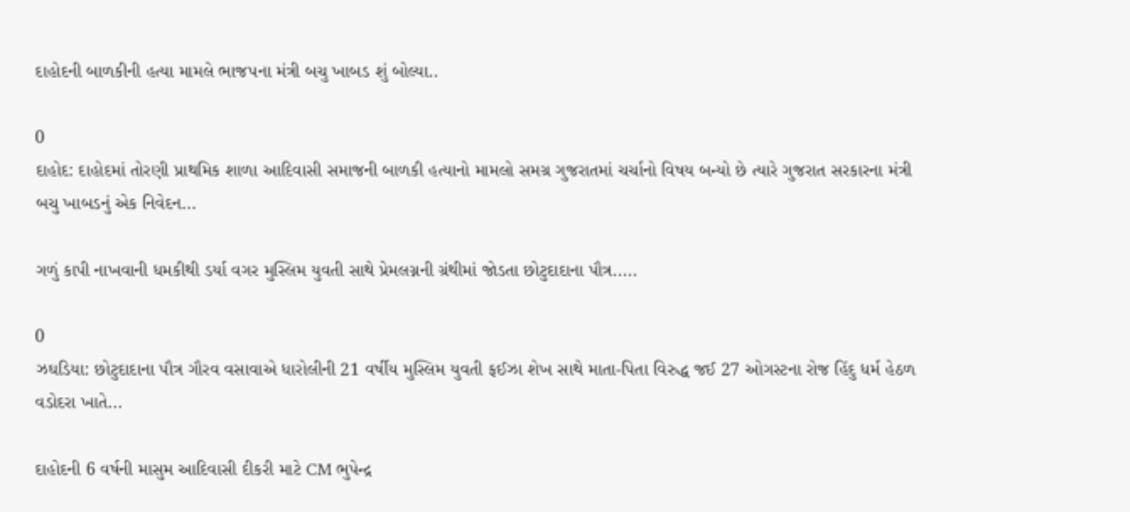દાહોદની બાળકીની હત્યા મામલે ભાજપના મંત્રી બચુ ખાબડ શું બોલ્યા..

0
દાહોદ: દાહોદમાં તોરણી પ્રાથમિક શાળા આદિવાસી સમાજની બાળકી હત્યાનો મામલો સમગ્ર ગુજરાતમાં ચર્ચાનો વિષય બન્યો છે ત્યારે ગુજરાત સરકારના મંત્રી બચુ ખાબડનું એક નિવેદન...

ગળું કાપી નાખવાની ધમકીથી ડર્યા વગર મુસ્લિમ યુવતી સાથે પ્રેમલગ્નની ગ્રંથીમાં જોડતા છોટુદાદાના પૌત્ર.....

0
ઝઘડિયા: છોટુદાદાના પૌત્ર ગૌરવ વસાવાએ ધારોલીની 21 વર્ષીય મુસ્લિમ યુવતી ફઈઝા શેખ સાથે માતા-પિતા વિરુદ્ધ જઈ 27 ઓગસ્ટના રોજ હિંદુ ધર્મ હેઠળ વડોદરા ખાતે...

દાહોદની 6 વર્ષની માસુમ આદિવાસી દીકરી માટે CM ભુપેન્દ્ર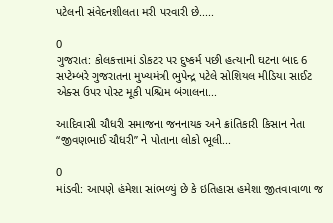પટેલની સંવેદનશીલતા મરી પરવારી છે.....

0
ગુજરાત: કોલકત્તામાં ડોકટર પર દુષ્કર્મ પછી હત્યાની ઘટના બાદ 6 સપ્ટેમ્બરે ગુજરાતના મુખ્યમંત્રી ભુપેન્દ્ર પટેલે સોશિયલ મીડિયા સાઈટ એક્સ ઉપર પોસ્ટ મૂકી પશ્ચિમ બંગાલના...

આદિવાસી ચૌધરી સમાજના જનનાયક અને ક્રાંતિકારી કિસાન નેતા “જીવણભાઈ ચૌધરી” ને પોતાના લોકો ભૂલી...

0
માંડવી: આપણે હંમેશા સાંભળ્યું છે કે ઇતિહાસ હમેશા જીતવાવાળા જ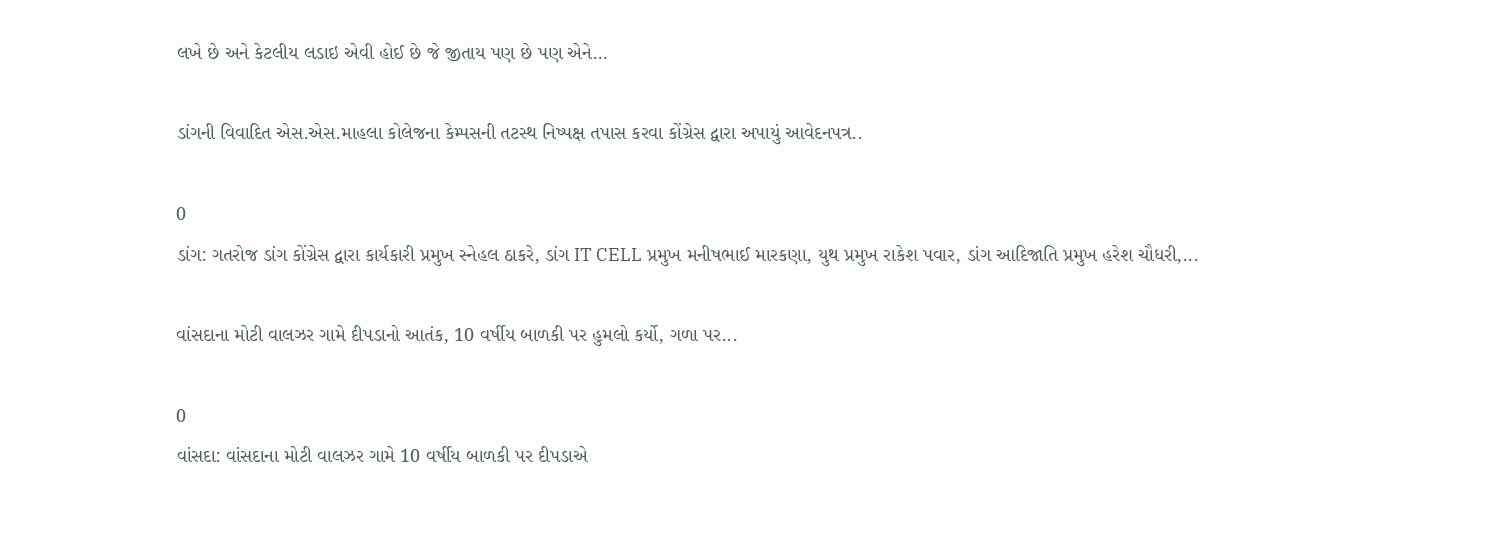લખે છે અને કેટલીય લડાઇ એવી હોઈ છે જે જીતાય પણ છે પણ એને...

ડાંગની વિવાદિત એસ.એસ.માહલા કોલેજના કેમ્પસની તટસ્થ નિષ્પક્ષ તપાસ કરવા કોંગ્રેસ દ્વારા અપાયું આવેદનપત્ર..

0
ડાંગ: ગતરોજ ડાંગ કોંગ્રેસ દ્વારા કાર્યકારી પ્રમુખ સ્નેહલ ઠાકરે, ડાંગ IT CELL પ્રમુખ મનીષભાઈ મારકણા, યુથ પ્રમુખ રાકેશ પવાર, ડાંગ આદિજાતિ પ્રમુખ હરેશ ચૌધરી,...

વાંસદાના મોટી વાલઝર ગામે દીપડાનો આતંક, 10 વર્ષીય બાળકી પર હુમલો કર્યો, ગળા પર...

0
વાંસદા: વાંસદાના મોટી વાલઝર ગામે 10 વર્ષીય બાળકી પર દીપડાએ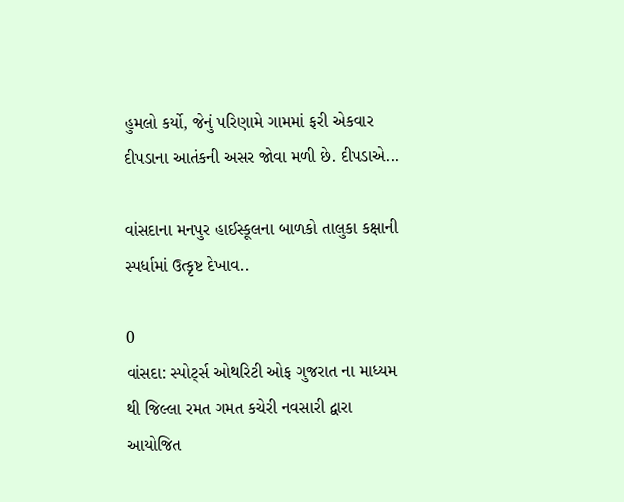હુમલો કર્યો, જેનું પરિણામે ગામમાં ફરી એકવાર દીપડાના આતંકની અસર જોવા મળી છે. દીપડાએ...

વાંસદાના મનપુર હાઈસ્કૂલના બાળકો તાલુકા કક્ષાની સ્પર્ધામાં ઉત્કૃષ્ટ દેખાવ..

0
વાંસદા: સ્પોર્ટ્સ ઓથરિટી ઓફ ગુજરાત ના માધ્યમ થી જિલ્લા રમત ગમત કચેરી નવસારી દ્વારા આયોજિત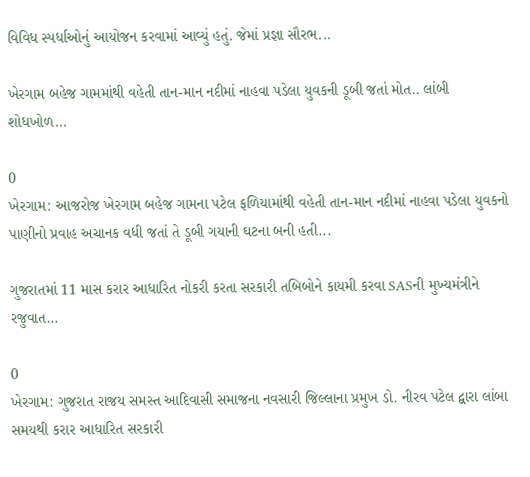વિવિધ સ્પર્ધાઓનું આયોજન કરવામાં આવ્યું હતું. જેમાં પ્રજ્ઞા સૌરભ...

ખેરગામ બહેજ ગામમાંથી વહેતી તાન-માન નદીમાં નાહવા પડેલા યુવકની ડૂબી જતાં મોત.. લાંબી શોધખોળ...

0
ખેરગામ: આજરોજ ખેરગામ બહેજ ગામના પટેલ ફળિયામાંથી વહેતી તાન-માન નદીમાં નાહવા પડેલા યુવકનો પાણીનો પ્રવાહ અચાનક વધી જતાં તે ડૂબી ગયાની ઘટના બની હતી...

ગુજરાતમાં 11 માસ કરાર આધારિત નોકરી કરતા સરકારી તબિબોને કાયમી કરવા SASની મુખ્યમંત્રીને રજુવાત…

0
ખેરગામ: ગુજરાત રાજય સમસ્ત આદિવાસી સમાજના નવસારી જિલ્લાના પ્રમુખ ડો. નીરવ પટેલ દ્વારા લાંબા સમયથી કરાર આધારિત સરકારી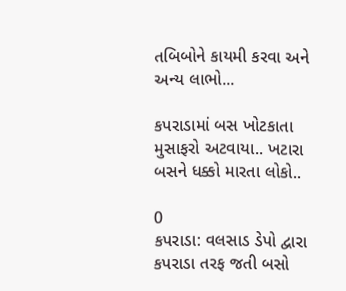તબિબોને કાયમી કરવા અને અન્ય લાભો...

કપરાડામાં બસ ખોટકાતા મુસાફરો અટવાયા.. ખટારા બસને ધક્કો મારતા લોકો..

0
કપરાડા: વલસાડ ડેપો દ્વારા કપરાડા તરફ જતી બસો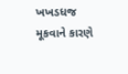ખખડધજ મૂકવાને કારણે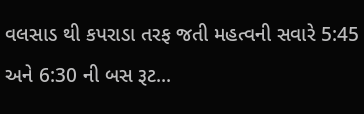વલસાડ થી કપરાડા તરફ જતી મહત્વની સવારે 5:45 અને 6:30 ની બસ રૂટ...